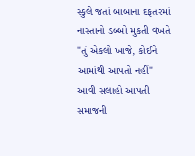સ્કુલે જતાં બાબાના દફતરમાં નાસ્તાનો ડબ્બો મુકતી વખતે
"તું એકલો ખાજે, કોઈને આમાંથી આપતો નહીં"
આવી સલાહો આપતી સમાજની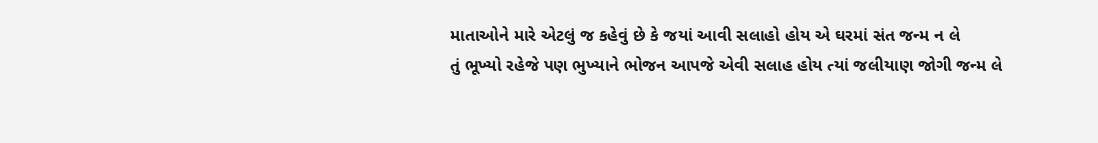માતાઓને મારે એટલું જ કહેવું છે કે જયાં આવી સલાહો હોય એ ઘરમાં સંત જન્મ ન લે
તું ભૂખ્યો રહેજે પણ ભુખ્યાને ભોજન આપજે એવી સલાહ હોય ત્યાં જલીયાણ જોગી જન્મ લે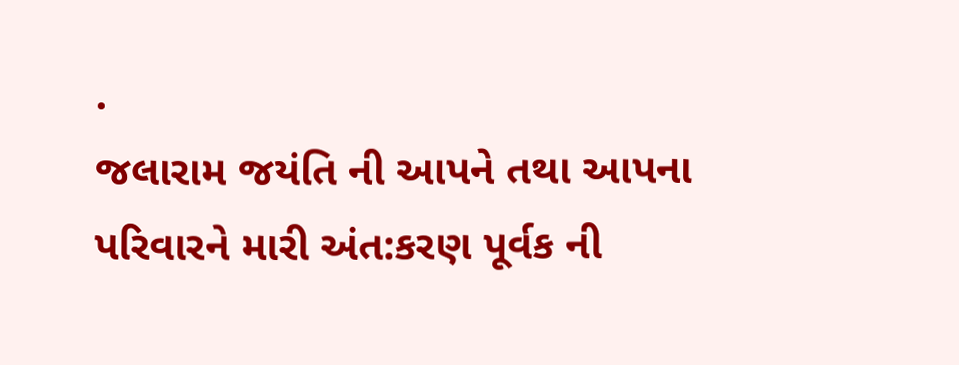.
જલારામ જયંતિ ની આપને તથા આપના પરિવારને મારી અંત:કરણ પૂર્વક ની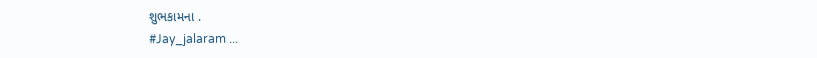શુભકામના .
#Jay_jalaram ...